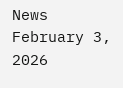News February 3, 2026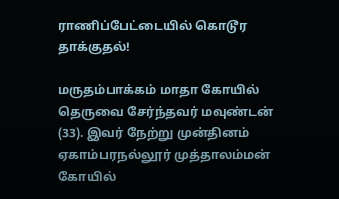ராணிப்பேட்டையில் கொடூர தாக்குதல்!

மருதம்பாக்கம் மாதா கோயில் தெருவை சேர்ந்தவர் மவுண்டன் (33). இவர் நேற்று முன்தினம் ஏகாம்பரநல்லூர் முத்தாலம்மன் கோயில்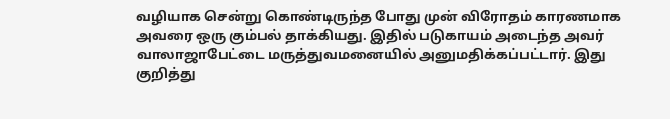வழியாக சென்று கொண்டிருந்த போது முன் விரோதம் காரணமாக அவரை ஒரு கும்பல் தாக்கியது. இதில் படுகாயம் அடைந்த அவர் வாலாஜாபேட்டை மருத்துவமனையில் அனுமதிக்கப்பட்டார். இது குறித்து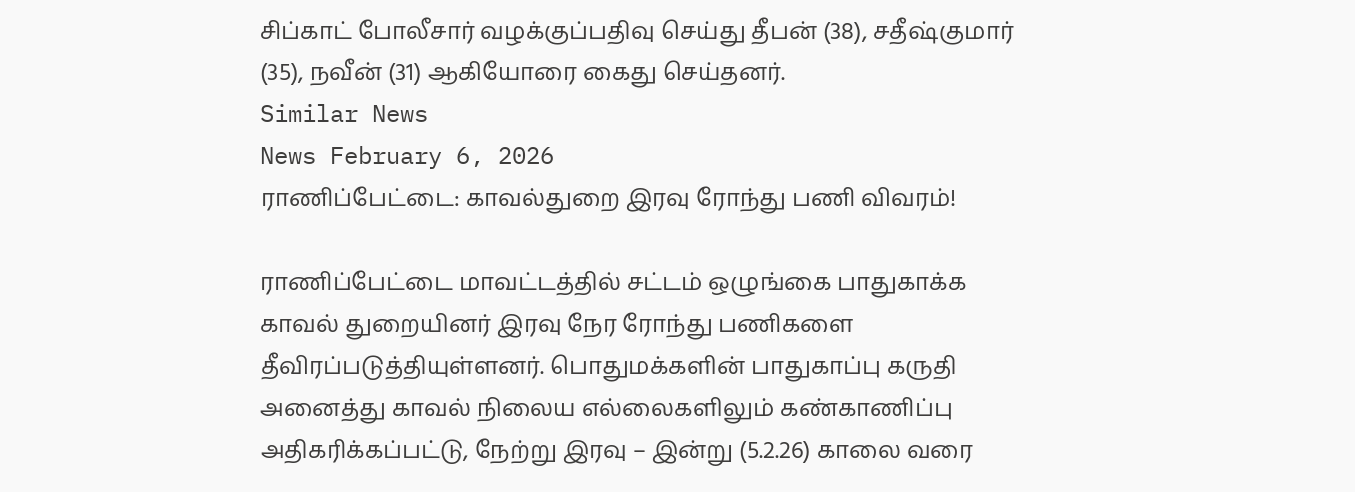சிப்காட் போலீசார் வழக்குப்பதிவு செய்து தீபன் (38), சதீஷ்குமார் (35), நவீன் (31) ஆகியோரை கைது செய்தனர்.
Similar News
News February 6, 2026
ராணிப்பேட்டை: காவல்துறை இரவு ரோந்து பணி விவரம்!

ராணிப்பேட்டை மாவட்டத்தில் சட்டம் ஒழுங்கை பாதுகாக்க காவல் துறையினர் இரவு நேர ரோந்து பணிகளை தீவிரப்படுத்தியுள்ளனர். பொதுமக்களின் பாதுகாப்பு கருதி அனைத்து காவல் நிலைய எல்லைகளிலும் கண்காணிப்பு அதிகரிக்கப்பட்டு, நேற்று இரவு – இன்று (5.2.26) காலை வரை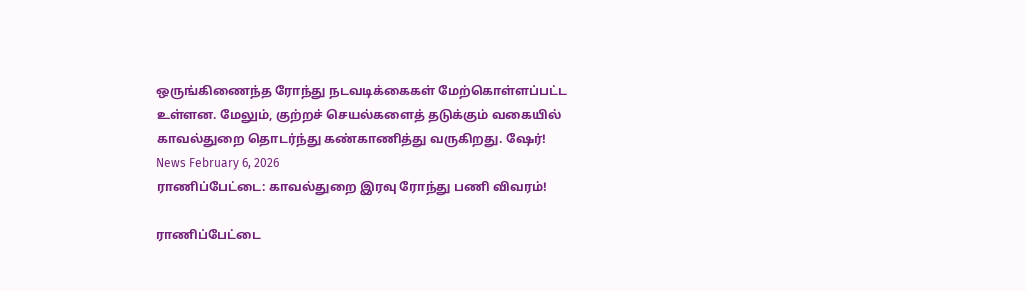ஒருங்கிணைந்த ரோந்து நடவடிக்கைகள் மேற்கொள்ளப்பட்ட உள்ளன. மேலும், குற்றச் செயல்களைத் தடுக்கும் வகையில் காவல்துறை தொடர்ந்து கண்காணித்து வருகிறது. ஷேர்!
News February 6, 2026
ராணிப்பேட்டை: காவல்துறை இரவு ரோந்து பணி விவரம்!

ராணிப்பேட்டை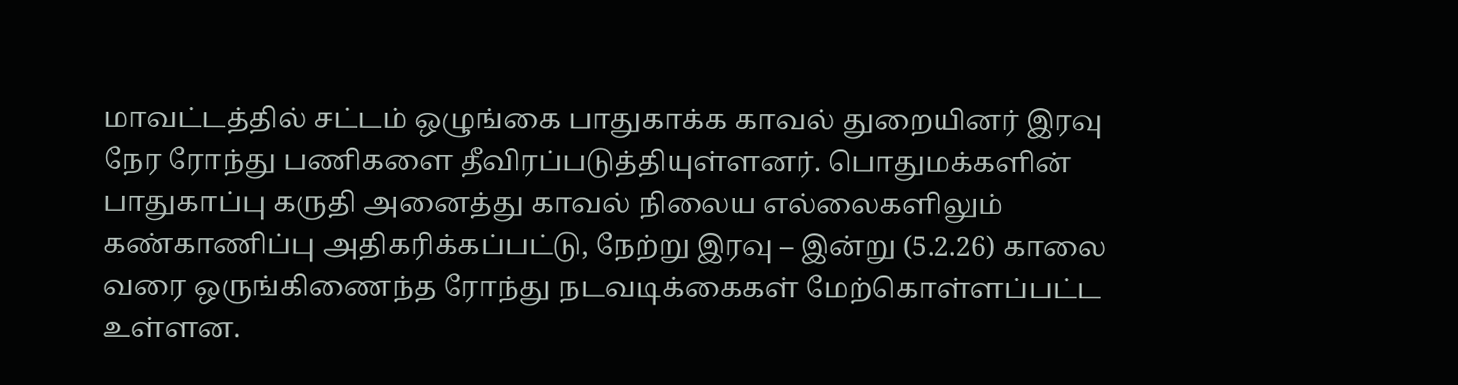மாவட்டத்தில் சட்டம் ஒழுங்கை பாதுகாக்க காவல் துறையினர் இரவு நேர ரோந்து பணிகளை தீவிரப்படுத்தியுள்ளனர். பொதுமக்களின் பாதுகாப்பு கருதி அனைத்து காவல் நிலைய எல்லைகளிலும் கண்காணிப்பு அதிகரிக்கப்பட்டு, நேற்று இரவு – இன்று (5.2.26) காலை வரை ஒருங்கிணைந்த ரோந்து நடவடிக்கைகள் மேற்கொள்ளப்பட்ட உள்ளன.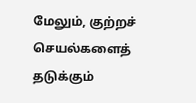மேலும், குற்றச் செயல்களைத் தடுக்கும்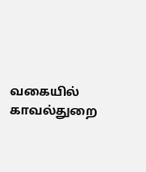வகையில் காவல்துறை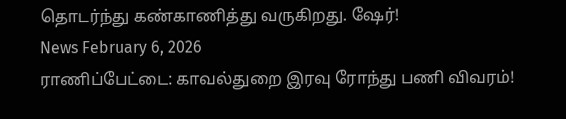தொடர்ந்து கண்காணித்து வருகிறது. ஷேர்!
News February 6, 2026
ராணிப்பேட்டை: காவல்துறை இரவு ரோந்து பணி விவரம்!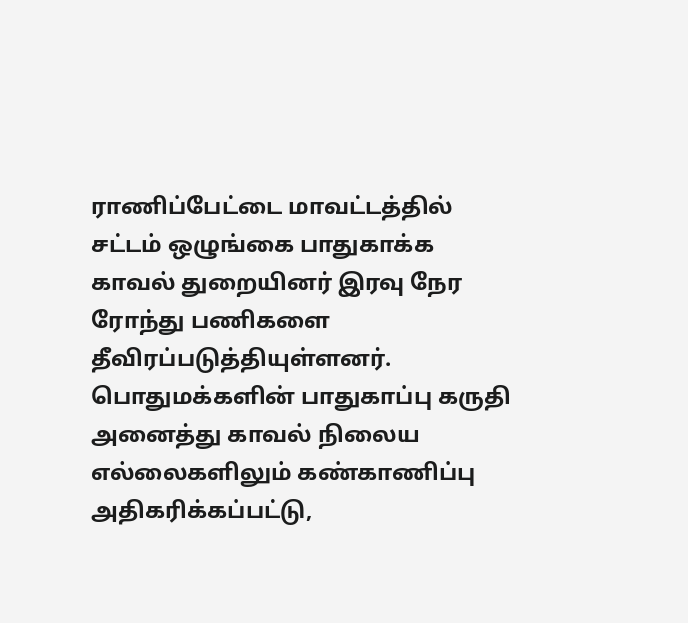ராணிப்பேட்டை மாவட்டத்தில் சட்டம் ஒழுங்கை பாதுகாக்க காவல் துறையினர் இரவு நேர ரோந்து பணிகளை தீவிரப்படுத்தியுள்ளனர். பொதுமக்களின் பாதுகாப்பு கருதி அனைத்து காவல் நிலைய எல்லைகளிலும் கண்காணிப்பு அதிகரிக்கப்பட்டு,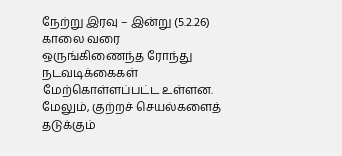நேற்று இரவு – இன்று (5.2.26) காலை வரை ஒருங்கிணைந்த ரோந்து நடவடிக்கைகள் மேற்கொள்ளப்பட்ட உள்ளன. மேலும், குற்றச் செயல்களைத் தடுக்கும்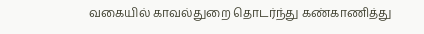வகையில் காவல்துறை தொடர்ந்து கண்காணித்து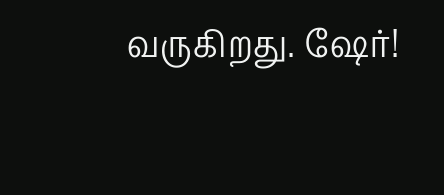வருகிறது. ஷேர்!